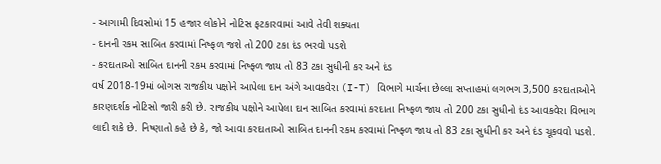- આગામી દિવસોમાં 15 હજાર લોકોને નોટિસ ફટકારવામાં આવે તેવી શક્યતા
- દાનની રકમ સાબિત કરવામાં નિષ્ફળ જશે તો 200 ટકા દંડ ભરવો પડશે
- કરદાતાઓ સાબિત દાનની રકમ કરવામાં નિષ્ફ્ળ જાય તો 83 ટકા સુધીની કર અને દંડ
વર્ષ 2018-19માં બોગસ રાજકીય પક્ષોને આપેલા દાન અંગે આવકવેરા (I-T) વિભાગે માર્ચના છેલ્લા સપ્તાહમાં લગભગ 3,500 કરદાતાઓને કારણદર્શક નોટિસો જારી કરી છે. રાજકીય પક્ષોને આપેલા દાન સાબિત કરવામાં કરદાતા નિષ્ફળ જાય તો 200 ટકા સુધીનો દંડ આવકવેરા વિભાગ લાદી શકે છે. નિષ્ણાતો કહે છે કે, જો આવા કરદાતાઓ સાબિત દાનની રકમ કરવામાં નિષ્ફ્ળ જાય તો 83 ટકા સુધીની કર અને દંડ ચૂકવવો પડશે.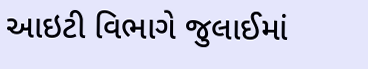આઇટી વિભાગે જુલાઈમાં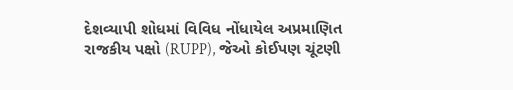દેશવ્યાપી શોધમાં વિવિધ નોંધાયેલ અપ્રમાણિત રાજકીય પક્ષો (RUPP), જેઓ કોઈપણ ચૂંટણી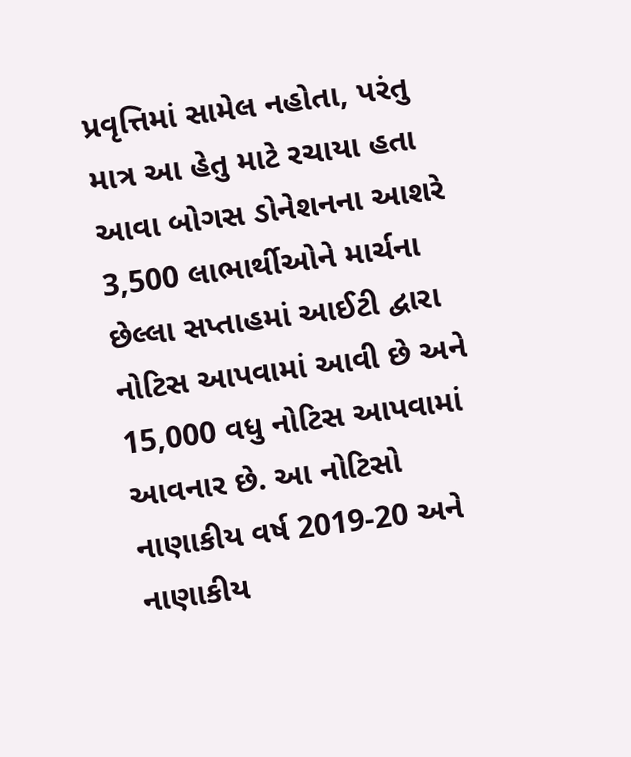પ્રવૃત્તિમાં સામેલ નહોતા, પરંતુ માત્ર આ હેતુ માટે રચાયા હતા આવા બોગસ ડોનેશનના આશરે 3,500 લાભાર્થીઓને માર્ચના છેલ્લા સપ્તાહમાં આઈટી દ્વારા નોટિસ આપવામાં આવી છે અને 15,000 વધુ નોટિસ આપવામાં આવનાર છે. આ નોટિસો નાણાકીય વર્ષ 2019-20 અને નાણાકીય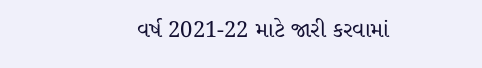વર્ષ 2021-22 માટે જારી કરવામાં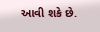આવી શકે છે.